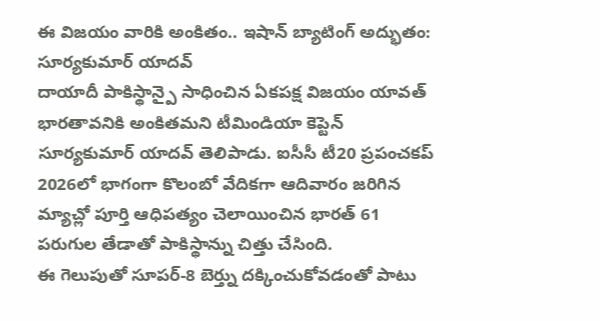ఈ విజయం వారికి అంకితం.. ఇషాన్ బ్యాటింగ్ అద్భుతం: సూర్యకుమార్ యాదవ్
దాయాదీ పాకిస్థాన్పై సాధించిన ఏకపక్ష విజయం యావత్ భారతావనికి అంకితమని టీమిండియా కెప్టెన్ సూర్యకుమార్ యాదవ్ తెలిపాడు. ఐసీసీ టీ20 ప్రపంచకప్ 2026లో భాగంగా కొలంబో వేదికగా ఆదివారం జరిగిన మ్యాచ్లో పూర్తి ఆధిపత్యం చెలాయించిన భారత్ 61 పరుగుల తేడాతో పాకిస్థాన్ను చిత్తు చేసింది.
ఈ గెలుపుతో సూపర్-8 బెర్త్ను దక్కించుకోవడంతో పాటు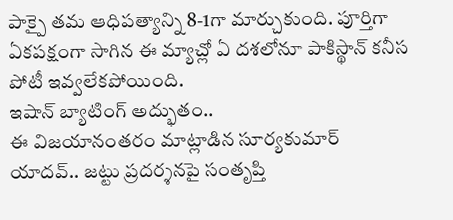పాక్పై తమ ఆధిపత్యాన్ని 8-1గా మార్చుకుంది. పూర్తిగా ఏకపక్షంగా సాగిన ఈ మ్యాచ్లో ఏ దశలోనూ పాకిస్థాన్ కనీస పోటీ ఇవ్వలేకపోయింది.
ఇషాన్ బ్యాటింగ్ అద్భుతం..
ఈ విజయానంతరం మాట్లాడిన సూర్యకుమార్ యాదవ్.. జట్టు ప్రదర్శనపై సంతృప్తి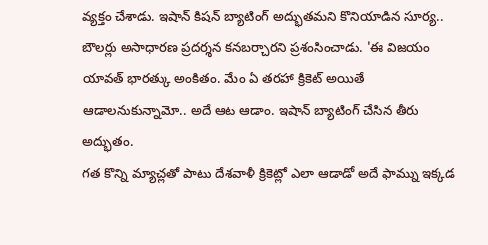వ్యక్తం చేశాడు. ఇషాన్ కిషన్ బ్యాటింగ్ అద్భుతమని కొనియాడిన సూర్య.. బౌలర్లు అసాధారణ ప్రదర్శన కనబర్చారని ప్రశంసించాడు. 'ఈ విజయం యావత్ భారత్కు అంకితం. మేం ఏ తరహా క్రికెట్ అయితే ఆడాలనుకున్నామో.. అదే ఆట ఆడాం. ఇషాన్ బ్యాటింగ్ చేసిన తీరు అద్భుతం.
గత కొన్ని మ్యాచ్లతో పాటు దేశవాళీ క్రికెట్లో ఎలా ఆడాడో అదే ఫామ్ను ఇక్కడ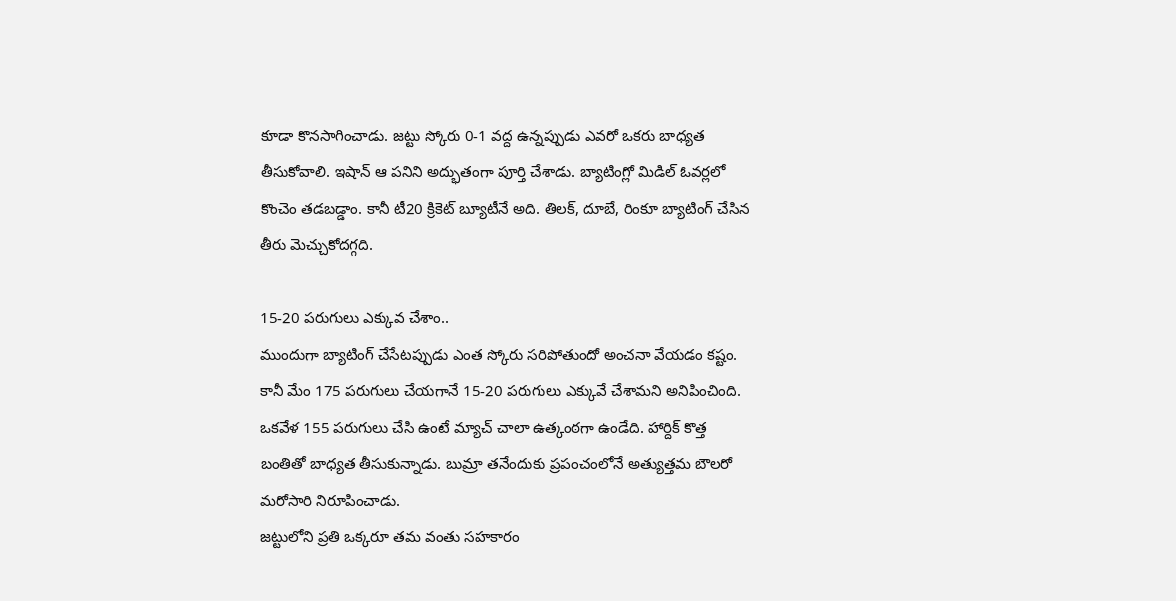కూడా కొనసాగించాడు. జట్టు స్కోరు 0-1 వద్ద ఉన్నప్పుడు ఎవరో ఒకరు బాధ్యత తీసుకోవాలి. ఇషాన్ ఆ పనిని అద్భుతంగా పూర్తి చేశాడు. బ్యాటింగ్లో మిడిల్ ఓవర్లలో కొంచెం తడబడ్డాం. కానీ టీ20 క్రికెట్ బ్యూటీనే అది. తిలక్, దూబే, రింకూ బ్యాటింగ్ చేసిన తీరు మెచ్చుకోదగ్గది.

15-20 పరుగులు ఎక్కువ చేశాం..
ముందుగా బ్యాటింగ్ చేసేటప్పుడు ఎంత స్కోరు సరిపోతుందో అంచనా వేయడం కష్టం. కానీ మేం 175 పరుగులు చేయగానే 15-20 పరుగులు ఎక్కువే చేశామని అనిపించింది. ఒకవేళ 155 పరుగులు చేసి ఉంటే మ్యాచ్ చాలా ఉత్కంఠగా ఉండేది. హార్దిక్ కొత్త బంతితో బాధ్యత తీసుకున్నాడు. బుమ్రా తనేందుకు ప్రపంచంలోనే అత్యుత్తమ బౌలరో మరోసారి నిరూపించాడు.
జట్టులోని ప్రతి ఒక్కరూ తమ వంతు సహకారం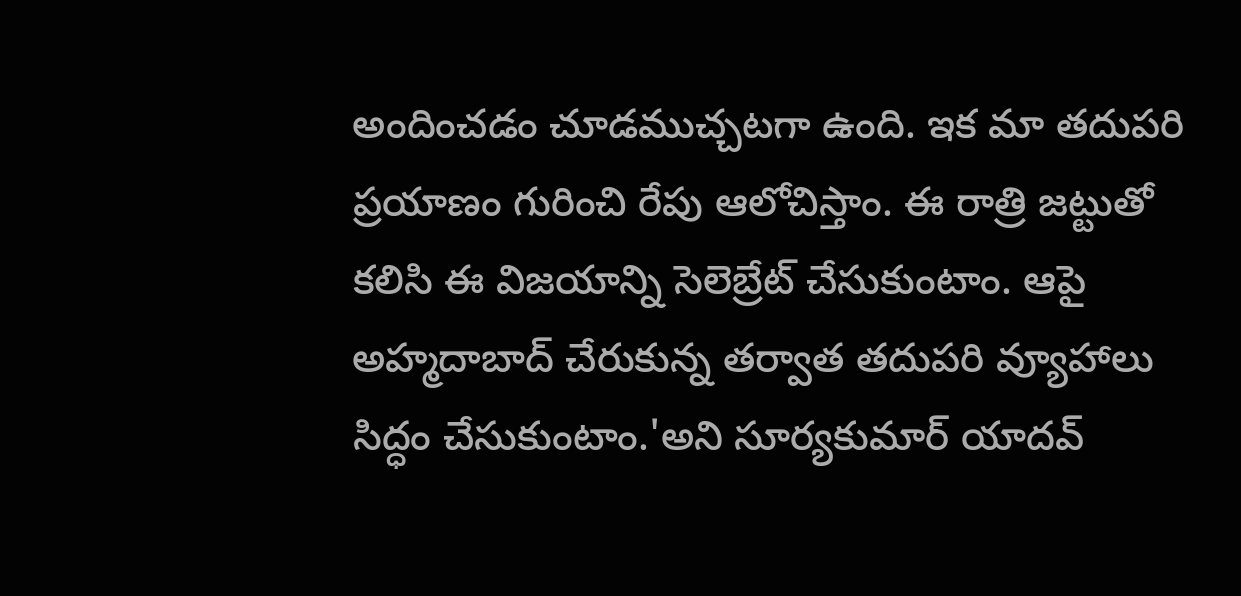అందించడం చూడముచ్చటగా ఉంది. ఇక మా తదుపరి ప్రయాణం గురించి రేపు ఆలోచిస్తాం. ఈ రాత్రి జట్టుతో కలిసి ఈ విజయాన్ని సెలెబ్రేట్ చేసుకుంటాం. ఆపై అహ్మదాబాద్ చేరుకున్న తర్వాత తదుపరి వ్యూహాలు సిద్ధం చేసుకుంటాం.'అని సూర్యకుమార్ యాదవ్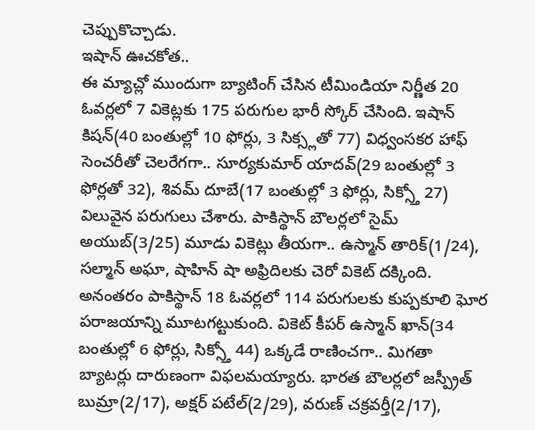చెప్పుకొచ్చాడు.
ఇషాన్ ఊచకోత..
ఈ మ్యాచ్లో ముందుగా బ్యాటింగ్ చేసిన టీమిండియా నిర్ణీత 20 ఓవర్లలో 7 వికెట్లకు 175 పరుగుల భారీ స్కోర్ చేసింది. ఇషాన్ కిషన్(40 బంతుల్లో 10 ఫోర్లు, 3 సిక్స్లతో 77) విధ్వంసకర హాఫ్ సెంచరీతో చెలరేగగా.. సూర్యకుమార్ యాదవ్(29 బంతుల్లో 3 ఫోర్లతో 32), శివమ్ దూబే(17 బంతుల్లో 3 ఫోర్లు, సిక్స్తో 27) విలువైన పరుగులు చేశారు. పాకిస్థాన్ బౌలర్లలో సైమ్ అయుబ్(3/25) మూడు వికెట్లు తీయగా.. ఉస్మాన్ తారిక్(1/24), సల్మాన్ అఘా, షాహిన్ షా అఫ్రిదిలకు చెరో వికెట్ దక్కింది.
అనంతరం పాకిస్థాన్ 18 ఓవర్లలో 114 పరుగులకు కుప్పకూలి ఘోర పరాజయాన్ని మూటగట్టుకుంది. వికెట్ కీపర్ ఉస్మాన్ ఖాన్(34 బంతుల్లో 6 ఫోర్లు, సిక్స్తో 44) ఒక్కడే రాణించగా.. మిగతా బ్యాటర్లు దారుణంగా విఫలమయ్యారు. భారత బౌలర్లలో జస్ప్రీత్ బుమ్రా(2/17), అక్షర్ పటేల్(2/29), వరుణ్ చక్రవర్తీ(2/17),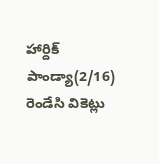హార్దిక్ పాండ్యా(2/16) రెండేసి వికెట్లు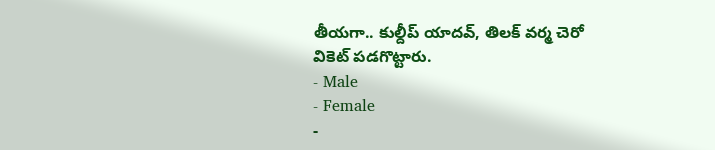తీయగా.. కుల్దీప్ యాదవ్, తిలక్ వర్మ చెరో వికెట్ పడగొట్టారు.
- Male
- Female
-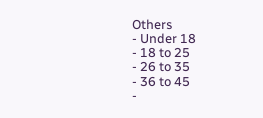Others
- Under 18
- 18 to 25
- 26 to 35
- 36 to 45
-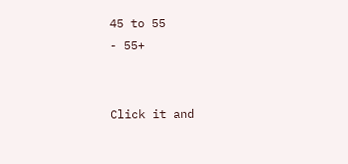45 to 55
- 55+


Click it and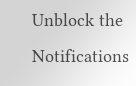Unblock the Notifications